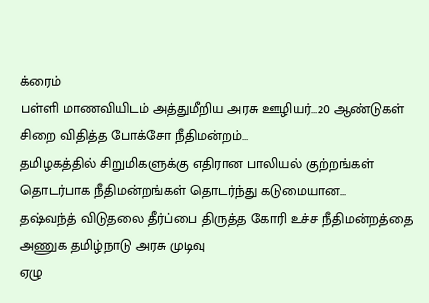க்ரைம்
பள்ளி மாணவியிடம் அத்துமீறிய அரசு ஊழியர்…20 ஆண்டுகள் சிறை விதித்த போக்சோ நீதிமன்றம்…
தமிழகத்தில் சிறுமிகளுக்கு எதிரான பாலியல் குற்றங்கள் தொடர்பாக நீதிமன்றங்கள் தொடர்ந்து கடுமையான...
தஷ்வந்த் விடுதலை தீர்ப்பை திருத்த கோரி உச்ச நீதிமன்றத்தை அணுக தமிழ்நாடு அரசு முடிவு
ஏழு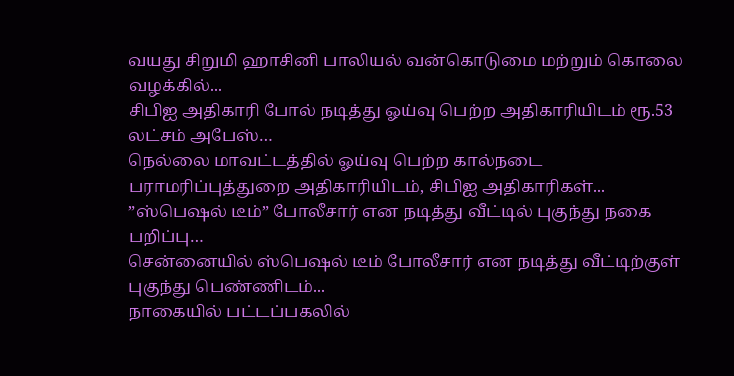வயது சிறுமி ஹாசினி பாலியல் வன்கொடுமை மற்றும் கொலை வழக்கில்...
சிபிஐ அதிகாரி போல் நடித்து ஓய்வு பெற்ற அதிகாரியிடம் ரூ.53 லட்சம் அபேஸ்…
நெல்லை மாவட்டத்தில் ஓய்வு பெற்ற கால்நடை பராமரிப்புத்துறை அதிகாரியிடம், சிபிஐ அதிகாரிகள்...
”ஸ்பெஷல் டீம்” போலீசார் என நடித்து வீட்டில் புகுந்து நகை பறிப்பு…
சென்னையில் ஸ்பெஷல் டீம் போலீசார் என நடித்து வீட்டிற்குள் புகுந்து பெண்ணிடம்...
நாகையில் பட்டப்பகலில்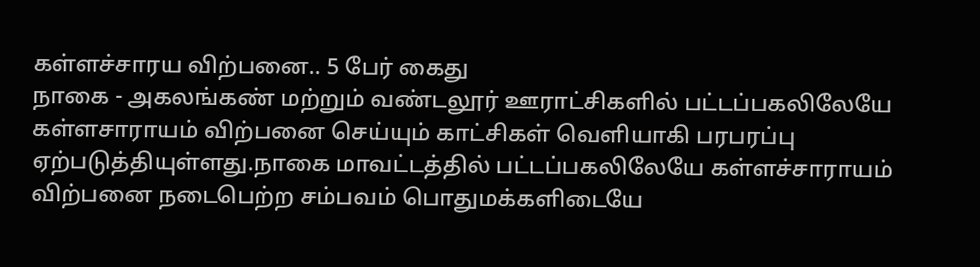கள்ளச்சாரய விற்பனை.. 5 பேர் கைது
நாகை - அகலங்கண் மற்றும் வண்டலூர் ஊராட்சிகளில் பட்டப்பகலிலேயே கள்ளசாராயம் விற்பனை செய்யும் காட்சிகள் வெளியாகி பரபரப்பு ஏற்படுத்தியுள்ளது.நாகை மாவட்டத்தில் பட்டப்பகலிலேயே கள்ளச்சாராயம் விற்பனை நடைபெற்ற சம்பவம் பொதுமக்களிடையே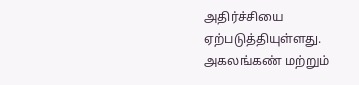அதிர்ச்சியை ஏற்படுத்தியுள்ளது. அகலங்கண் மற்றும்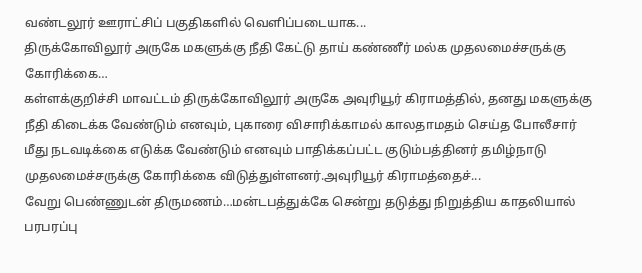வண்டலூர் ஊராட்சிப் பகுதிகளில் வெளிப்படையாக...
திருக்கோவிலூர் அருகே மகளுக்கு நீதி கேட்டு தாய் கண்ணீர் மல்க முதலமைச்சருக்கு கோரிக்கை…
கள்ளக்குறிச்சி மாவட்டம் திருக்கோவிலூர் அருகே அவுரியூர் கிராமத்தில், தனது மகளுக்கு நீதி கிடைக்க வேண்டும் எனவும், புகாரை விசாரிக்காமல் காலதாமதம் செய்த போலீசார் மீது நடவடிக்கை எடுக்க வேண்டும் எனவும் பாதிக்கப்பட்ட குடும்பத்தினர் தமிழ்நாடு முதலமைச்சருக்கு கோரிக்கை விடுத்துள்ளனர்.அவுரியூர் கிராமத்தைச்...
வேறு பெண்ணுடன் திருமணம்…மன்டபத்துக்கே சென்று தடுத்து நிறுத்திய காதலியால் பரபரப்பு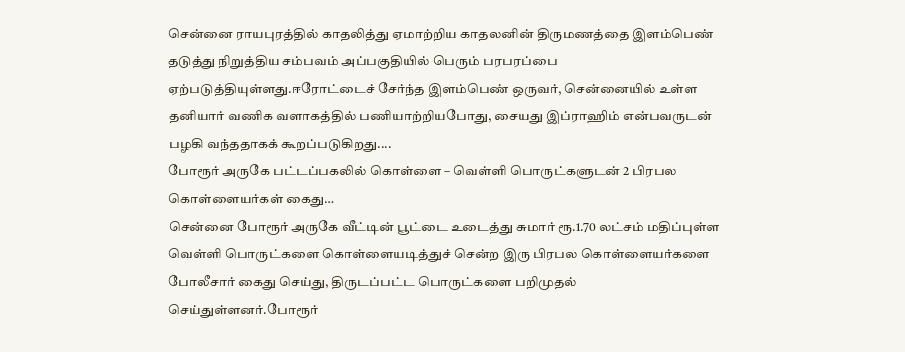சென்னை ராயபுரத்தில் காதலித்து ஏமாற்றிய காதலனின் திருமணத்தை இளம்பெண் தடுத்து நிறுத்திய சம்பவம் அப்பகுதியில் பெரும் பரபரப்பை ஏற்படுத்தியுள்ளது.ஈரோட்டைச் சேர்ந்த இளம்பெண் ஒருவர், சென்னையில் உள்ள தனியார் வணிக வளாகத்தில் பணியாற்றியபோது, சையது இப்ராஹிம் என்பவருடன் பழகி வந்ததாகக் கூறப்படுகிறது....
போரூர் அருகே பட்டப்பகலில் கொள்ளை – வெள்ளி பொருட்களுடன் 2 பிரபல கொள்ளையர்கள் கைது…
சென்னை போரூர் அருகே வீட்டின் பூட்டை உடைத்து சுமார் ரூ.1.70 லட்சம் மதிப்புள்ள வெள்ளி பொருட்களை கொள்ளையடித்துச் சென்ற இரு பிரபல கொள்ளையர்களை போலீசார் கைது செய்து, திருடப்பட்ட பொருட்களை பறிமுதல் செய்துள்ளனர்.போரூர்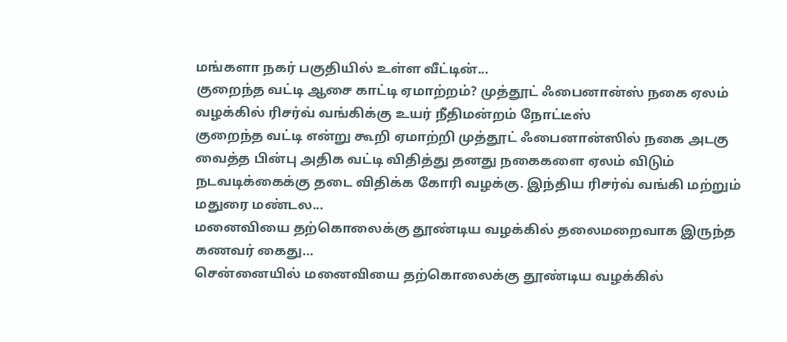மங்களா நகர் பகுதியில் உள்ள வீட்டின்...
குறைந்த வட்டி ஆசை காட்டி ஏமாற்றம்? முத்தூட் ஃபைனான்ஸ் நகை ஏலம் வழக்கில் ரிசர்வ் வங்கிக்கு உயர் நீதிமன்றம் நோட்டீஸ்
குறைந்த வட்டி என்று கூறி ஏமாற்றி முத்தூட் ஃபைனான்ஸில் நகை அடகு வைத்த பின்பு அதிக வட்டி விதித்து தனது நகைகளை ஏலம் விடும் நடவடிக்கைக்கு தடை விதிக்க கோரி வழக்கு. இந்திய ரிசர்வ் வங்கி மற்றும் மதுரை மண்டல...
மனைவியை தற்கொலைக்கு தூண்டிய வழக்கில் தலைமறைவாக இருந்த கணவர் கைது…
சென்னையில் மனைவியை தற்கொலைக்கு தூண்டிய வழக்கில்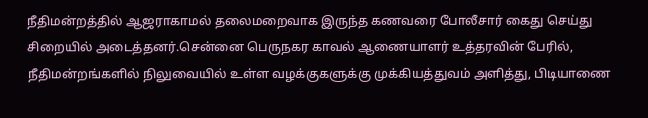நீதிமன்றத்தில் ஆஜராகாமல் தலைமறைவாக இருந்த கணவரை போலீசார் கைது செய்து சிறையில் அடைத்தனர்.சென்னை பெருநகர காவல் ஆணையாளர் உத்தரவின் பேரில், நீதிமன்றங்களில் நிலுவையில் உள்ள வழக்குகளுக்கு முக்கியத்துவம் அளித்து, பிடியாணை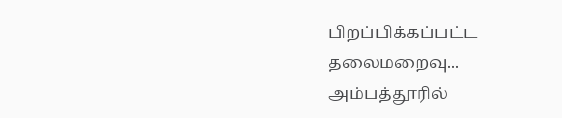பிறப்பிக்கப்பட்ட தலைமறைவு...
அம்பத்தூரில்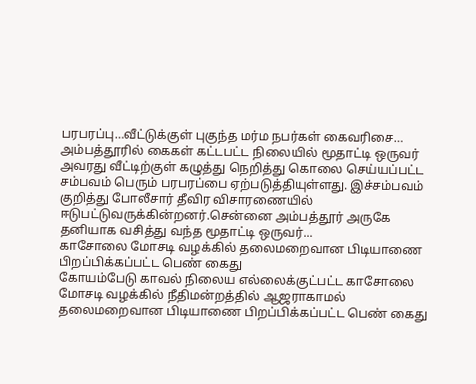பரபரப்பு…வீட்டுக்குள் புகுந்த மர்ம நபர்கள் கைவரிசை…
அம்பத்தூரில் கைகள் கட்டபட்ட நிலையில் மூதாட்டி ஒருவர் அவரது வீட்டிற்குள் கழுத்து நெறித்து கொலை செய்யப்பட்ட சம்பவம் பெரும் பரபரப்பை ஏற்படுத்தியுள்ளது. இச்சம்பவம் குறித்து போலீசார் தீவிர விசாரணையில் ஈடுபட்டுவருக்கின்றனர்.சென்னை அம்பத்தூர் அருகே தனியாக வசித்து வந்த மூதாட்டி ஒருவர்...
காசோலை மோசடி வழக்கில் தலைமறைவான பிடியாணை பிறப்பிக்கப்பட்ட பெண் கைது
கோயம்பேடு காவல் நிலைய எல்லைக்குட்பட்ட காசோலை மோசடி வழக்கில் நீதிமன்றத்தில் ஆஜராகாமல் தலைமறைவான பிடியாணை பிறப்பிக்கப்பட்ட பெண் கைது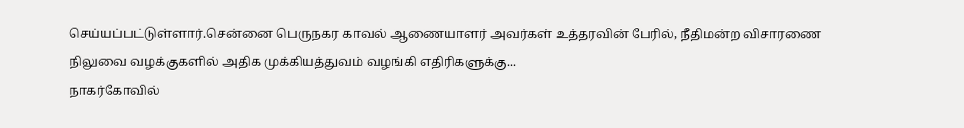செய்யப்பட்டுள்ளார்.சென்னை பெருநகர காவல் ஆணையாளர் அவர்கள் உத்தரவின் பேரில், நீதிமன்ற விசாரணை நிலுவை வழக்குகளில் அதிக முக்கியத்துவம் வழங்கி எதிரிகளுக்கு...
நாகர்கோவில்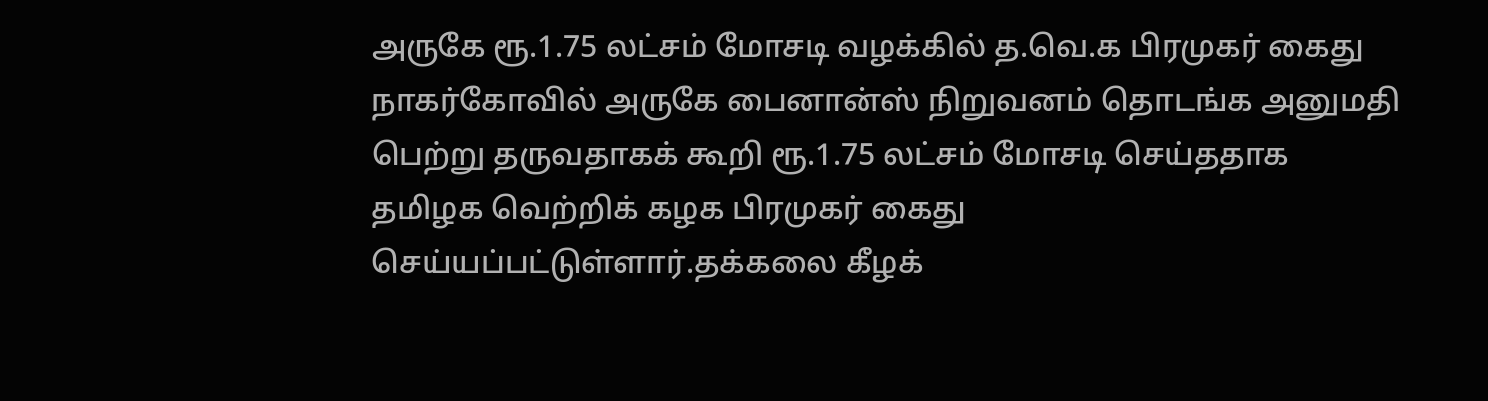அருகே ரூ.1.75 லட்சம் மோசடி வழக்கில் த.வெ.க பிரமுகர் கைது
நாகர்கோவில் அருகே பைனான்ஸ் நிறுவனம் தொடங்க அனுமதி பெற்று தருவதாகக் கூறி ரூ.1.75 லட்சம் மோசடி செய்ததாக தமிழக வெற்றிக் கழக பிரமுகர் கைது செய்யப்பட்டுள்ளார்.தக்கலை கீழக்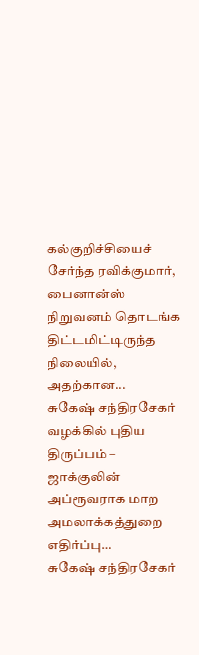கல்குறிச்சியைச் சேர்ந்த ரவிக்குமார், பைனான்ஸ் நிறுவனம் தொடங்க திட்டமிட்டிருந்த நிலையில், அதற்கான...
சுகேஷ் சந்திரசேகர் வழக்கில் புதிய திருப்பம் – ஜாக்குலின் அப்ரூவராக மாற அமலாக்கத்துறை எதிர்ப்பு…
சுகேஷ் சந்திரசேகர்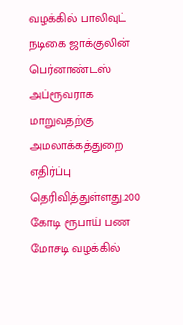வழக்கில் பாலிவுட் நடிகை ஜாக்குலின் பெர்னாண்டஸ் அப்ரூவராக மாறுவதற்கு அமலாக்கத்துறை எதிர்ப்பு தெரிவித்துள்ளது.200 கோடி ரூபாய் பண மோசடி வழக்கில்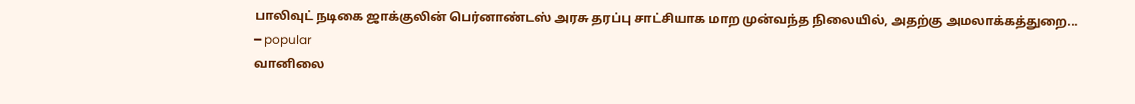பாலிவுட் நடிகை ஜாக்குலின் பெர்னாண்டஸ் அரசு தரப்பு சாட்சியாக மாற முன்வந்த நிலையில், அதற்கு அமலாக்கத்துறை...
━ popular
வானிலை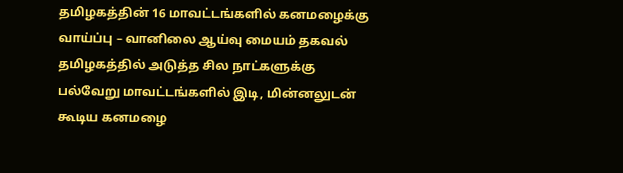தமிழகத்தின் 16 மாவட்டங்களில் கனமழைக்கு வாய்ப்பு – வானிலை ஆய்வு மையம் தகவல்
தமிழகத்தில் அடுத்த சில நாட்களுக்கு பல்வேறு மாவட்டங்களில் இடி, மின்னலுடன் கூடிய கனமழை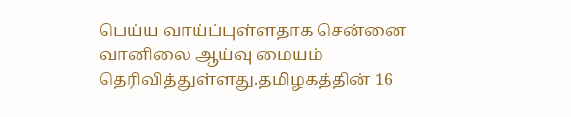பெய்ய வாய்ப்புள்ளதாக சென்னை வானிலை ஆய்வு மையம் தெரிவித்துள்ளது.தமிழகத்தின் 16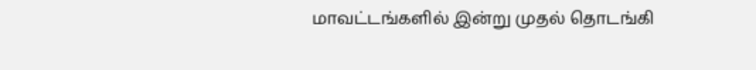மாவட்டங்களில் இன்று முதல் தொடங்கி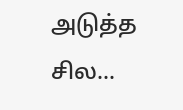அடுத்த சில...